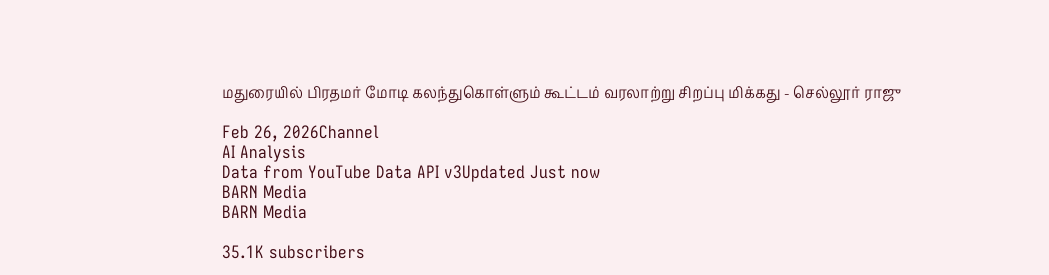மதுரையில் பிரதமர் மோடி கலந்துகொள்ளும் கூட்டம் வரலாற்று சிறப்பு மிக்கது - செல்லூர் ராஜு

Feb 26, 2026Channel
AI Analysis
Data from YouTube Data API v3Updated Just now
BARN Media
BARN Media

35.1K subscribers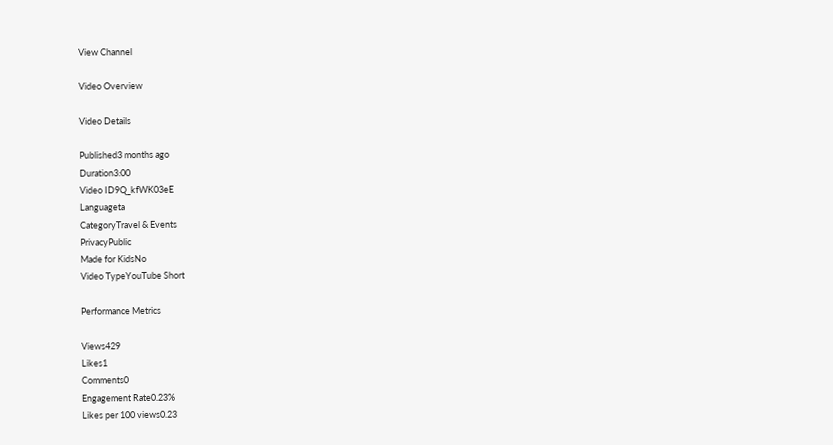View Channel

Video Overview

Video Details

Published3 months ago
Duration3:00
Video ID9Q_kfWK03eE
Languageta
CategoryTravel & Events
PrivacyPublic
Made for KidsNo
Video TypeYouTube Short

Performance Metrics

Views429
Likes1
Comments0
Engagement Rate0.23%
Likes per 100 views0.23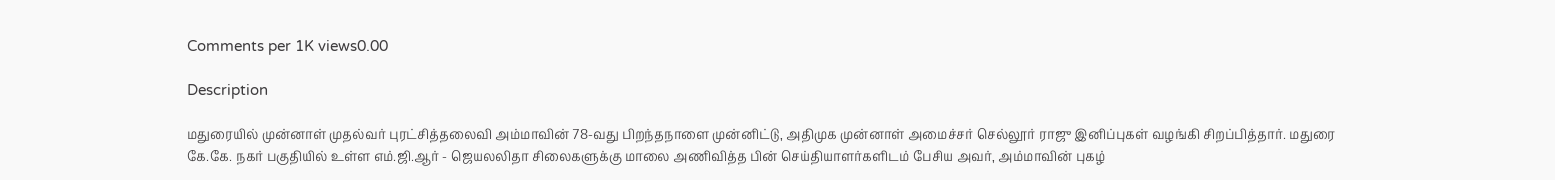Comments per 1K views0.00

Description

மதுரையில் முன்னாள் முதல்வர் புரட்சித்தலைவி அம்மாவின் 78-வது பிறந்தநாளை முன்னிட்டு, அதிமுக முன்னாள் அமைச்சர் செல்லூர் ராஜு இனிப்புகள் வழங்கி சிறப்பித்தார். மதுரை கே.கே. நகர் பகுதியில் உள்ள எம்.ஜி.ஆர் - ஜெயலலிதா சிலைகளுக்கு மாலை அணிவித்த பின் செய்தியாளர்களிடம் பேசிய அவர், அம்மாவின் புகழ்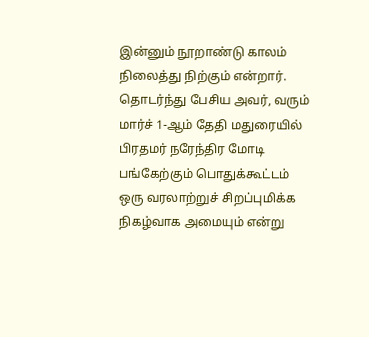இன்னும் நூறாண்டு காலம் நிலைத்து நிற்கும் என்றார். தொடர்ந்து பேசிய அவர், வரும் மார்ச் 1-ஆம் தேதி மதுரையில் பிரதமர் நரேந்திர மோடி பங்கேற்கும் பொதுக்கூட்டம் ஒரு வரலாற்றுச் சிறப்புமிக்க நிகழ்வாக அமையும் என்று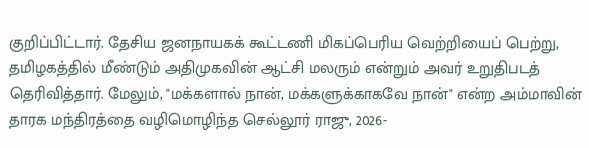குறிப்பிட்டார். தேசிய ஜனநாயகக் கூட்டணி மிகப்பெரிய வெற்றியைப் பெற்று, தமிழகத்தில் மீண்டும் அதிமுகவின் ஆட்சி மலரும் என்றும் அவர் உறுதிபடத் தெரிவித்தார். மேலும், "மக்களால் நான், மக்களுக்காகவே நான்" என்ற அம்மாவின் தாரக மந்திரத்தை வழிமொழிந்த செல்லூர் ராஜு, 2026-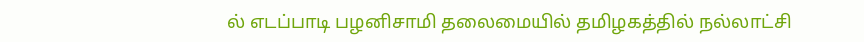ல் எடப்பாடி பழனிசாமி தலைமையில் தமிழகத்தில் நல்லாட்சி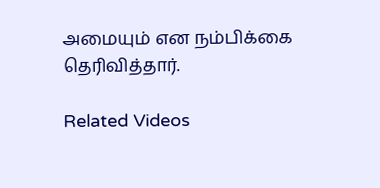அமையும் என நம்பிக்கை தெரிவித்தார்.

Related Videos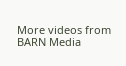More videos from BARN Media